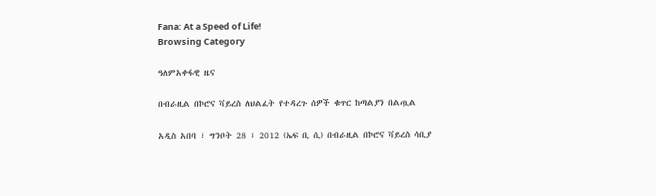Fana: At a Speed of Life!
Browsing Category

ዓለምአቀፋዊ ዜና

በብራዚል በኮሮና ቫይረስ ለህልፈት የተዳረጉ ሰዎች ቁጥር ከጣልያን በልጧል

አዲስ አበባ ፣ ግንቦት 28 ፣ 2012 (ኤፍ ቢ ሲ) በብራዚል በኮሮና ቫይረስ ሳቢያ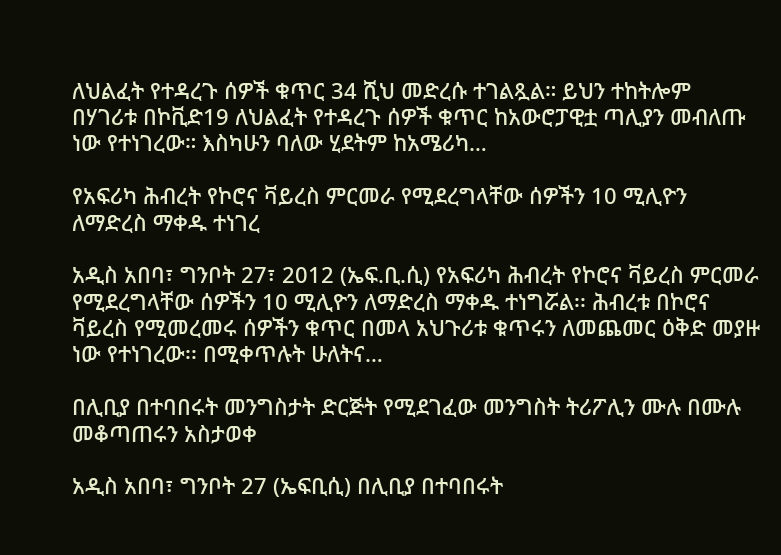ለህልፈት የተዳረጉ ሰዎች ቁጥር 34 ሺህ መድረሱ ተገልጿል። ይህን ተከትሎም በሃገሪቱ በኮቪድ19 ለህልፈት የተዳረጉ ሰዎች ቁጥር ከአውሮፓዊቷ ጣሊያን መብለጡ ነው የተነገረው። እስካሁን ባለው ሂደትም ከአሜሪካ…

የአፍሪካ ሕብረት የኮሮና ቫይረስ ምርመራ የሚደረግላቸው ሰዎችን 10 ሚሊዮን ለማድረስ ማቀዱ ተነገረ

አዲስ አበባ፣ ግንቦት 27፣ 2012 (ኤፍ.ቢ.ሲ) የአፍሪካ ሕብረት የኮሮና ቫይረስ ምርመራ የሚደረግላቸው ሰዎችን 10 ሚሊዮን ለማድረስ ማቀዱ ተነግሯል፡፡ ሕብረቱ በኮሮና ቫይረስ የሚመረመሩ ሰዎችን ቁጥር በመላ አህጉሪቱ ቁጥሩን ለመጨመር ዕቅድ መያዙ ነው የተነገረው፡፡ በሚቀጥሉት ሁለትና…

በሊቢያ በተባበሩት መንግስታት ድርጅት የሚደገፈው መንግስት ትሪፖሊን ሙሉ በሙሉ መቆጣጠሩን አስታወቀ

አዲስ አበባ፣ ግንቦት 27 (ኤፍቢሲ) በሊቢያ በተባበሩት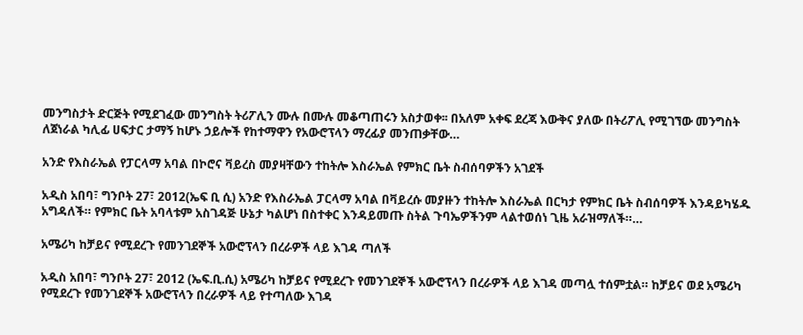መንግስታት ድርጅት የሚደገፈው መንግስት ትሪፖሊን ሙሉ በሙሉ መቆጣጠሩን አስታወቀ፡፡ በአለም አቀፍ ደረጃ እውቅና ያለው በትሪፖሊ የሚገኘው መንግስት ለጀነራል ካሊፊ ሀፍታር ታማኝ ከሆኑ ኃይሎች የከተማዋን የአውሮፕላን ማረፊያ መንጠቃቸው…

አንድ የእስራኤል የፓርላማ አባል በኮሮና ቫይረስ መያዛቸውን ተከትሎ እስራኤል የምክር ቤት ስብሰባዎችን አገደች

አዲስ አበባ፣ ግንቦት 27፣ 2012(ኤፍ ቢ ሲ) አንድ የእስራኤል ፓርላማ አባል በቫይረሱ መያዙን ተከትሎ እስራኤል በርካታ የምክር ቤት ስብሰባዎች እንዳይካሄዱ አግዳለች። የምክር ቤት አባላቱም አስገዳጅ ሁኔታ ካልሆነ በስተቀር እንዳይመጡ ስትል ጉባኤዎችንም ላልተወሰነ ጊዜ አራዝማለች።…

አሜሪካ ከቻይና የሚደረጉ የመንገደኞች አውሮፕላን በረራዎች ላይ እገዳ ጣለች

አዲስ አበባ፣ ግንቦት 27፣ 2012 (ኤፍ.ቢ.ሲ) አሜሪካ ከቻይና የሚደረጉ የመንገደኞች አውሮፕላን በረራዎች ላይ እገዳ መጣሏ ተሰምቷል። ከቻይና ወደ አሜሪካ የሚደረጉ የመንገደኞች አውሮፕላን በረራዎች ላይ የተጣለው እገዳ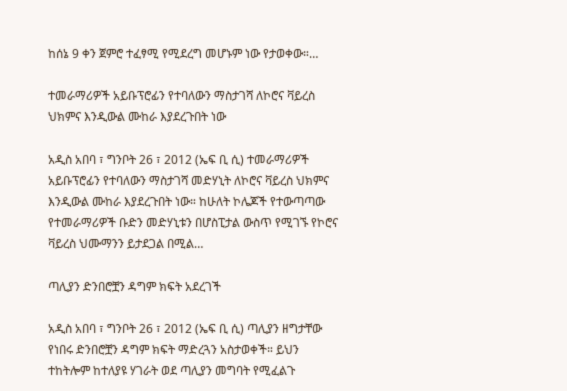ከሰኔ 9 ቀን ጀምሮ ተፈፃሚ የሚደረግ መሆኑም ነው የታወቀው።…

ተመራማሪዎች አይቡፕሮፊን የተባለውን ማስታገሻ ለኮሮና ቫይረስ ህክምና እንዲውል ሙከራ እያደረጉበት ነው

አዲስ አበባ ፣ ግንቦት 26 ፣ 2012 (ኤፍ ቢ ሲ) ተመራማሪዎች አይቡፕሮፊን የተባለውን ማስታገሻ መድሃኒት ለኮሮና ቫይረስ ህክምና እንዲውል ሙከራ እያደረጉበት ነው። ከሁለት ኮሌጆች የተውጣጣው የተመራማሪዎች ቡድን መድሃኒቱን በሆስፒታል ውስጥ የሚገኙ የኮሮና ቫይረስ ህሙማንን ይታደጋል በሚል…

ጣሊያን ድንበሮቿን ዳግም ክፍት አደረገች

አዲስ አበባ ፣ ግንቦት 26 ፣ 2012 (ኤፍ ቢ ሲ) ጣሊያን ዘግታቸው የነበሩ ድንበሮቿን ዳግም ክፍት ማድረጓን አስታወቀች። ይህን ተከትሎም ከተለያዩ ሃገራት ወደ ጣሊያን መግባት የሚፈልጉ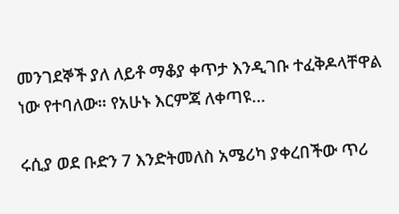መንገደኞች ያለ ለይቶ ማቆያ ቀጥታ እንዲገቡ ተፈቅዶላቸዋል ነው የተባለው። የአሁኑ እርምጃ ለቀጣዩ…

ሩሲያ ወደ ቡድን 7 እንድትመለስ አሜሪካ ያቀረበችው ጥሪ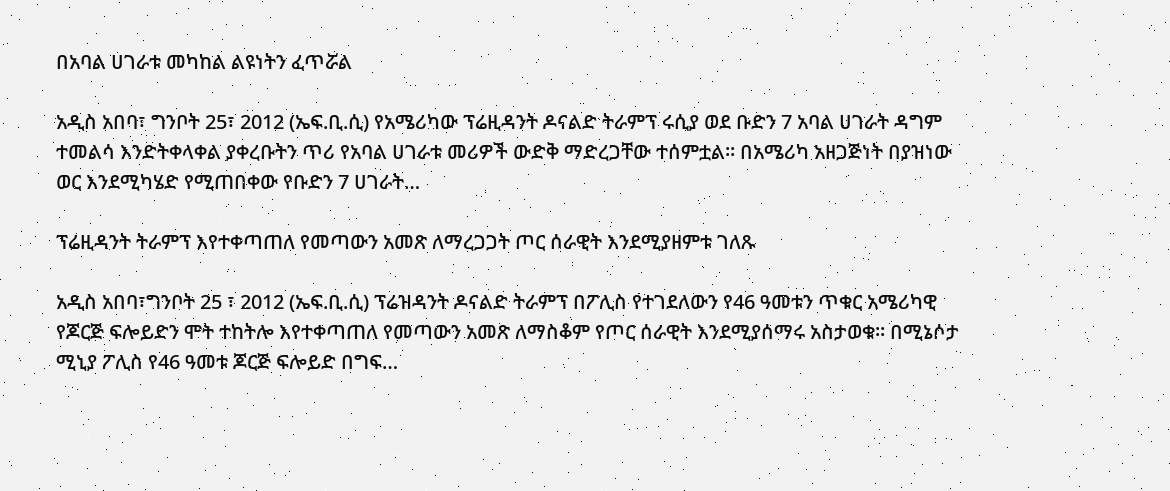በአባል ሀገራቱ መካከል ልዩነትን ፈጥሯል

አዲስ አበባ፣ ግንቦት 25፣ 2012 (ኤፍ.ቢ.ሲ) የአሜሪካው ፕሬዚዳንት ዶናልድ ትራምፕ ሩሲያ ወደ ቡድን 7 አባል ሀገራት ዳግም ተመልሳ እንድትቀላቀል ያቀረቡትን ጥሪ የአባል ሀገራቱ መሪዎች ውድቅ ማድረጋቸው ተሰምቷል። በአሜሪካ አዘጋጅነት በያዝነው ወር እንደሚካሄድ የሚጠበቀው የቡድን 7 ሀገራት…

ፕሬዚዳንት ትራምፕ እየተቀጣጠለ የመጣውን አመጽ ለማረጋጋት ጦር ሰራዊት እንደሚያዘምቱ ገለጹ

አዲስ አበባ፣ግንቦት 25 ፣ 2012 (ኤፍ.ቢ.ሲ) ፕሬዝዳንት ዶናልድ ትራምፕ በፖሊስ የተገደለውን የ46 ዓመቱን ጥቁር አሜሪካዊ የጆርጅ ፍሎይድን ሞት ተከትሎ እየተቀጣጠለ የመጣውን አመጽ ለማስቆም የጦር ሰራዊት እንደሚያሰማሩ አስታወቁ። በሚኔሶታ ሚኒያ ፖሊስ የ46 ዓመቱ ጆርጅ ፍሎይድ በግፍ…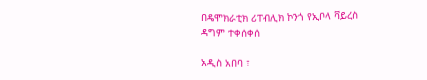በዴሞክራቲክ ሪፐብሊክ ኮንጎ የኢቦላ ቫይረስ ዳግም ተቀሰቀሰ

አዲስ አበባ ፣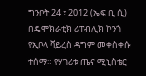ግንቦት 24 ፣ 2012 (ኤፍ ቢ ሲ) በዴሞክራቲክ ሪፐብሊክ ኮንጎ የኢቦላ ቫይረስ ዳግም መቀስቀሱ ተሰማ። የሃገሪቱ ጤና ሚኒስቴር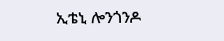ኢቴኒ ሎንጎንዶ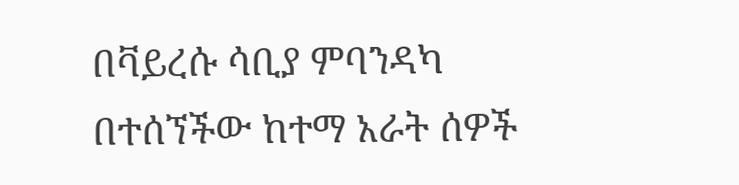በቫይረሱ ሳቢያ ምባንዳካ በተሰኘችው ከተማ አራት ሰዎች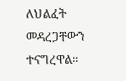ለህልፈት መዳረጋቸውን ተናግረዋል።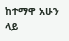ከተማዋ አሁን ላይ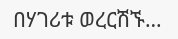በሃገሪቱ ወረርሽኙ…